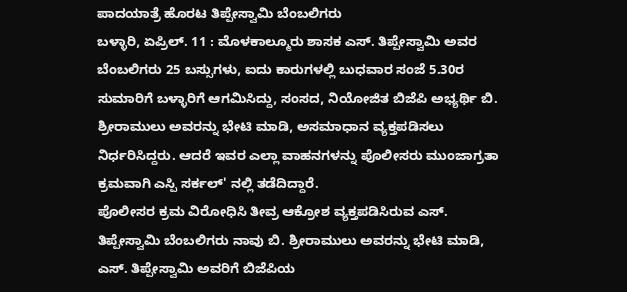ಪಾದಯಾತ್ರೆ ಹೊರಟ ತಿಪ್ಪೇಸ್ವಾಮಿ ಬೆಂಬಲಿಗರು
ಬಳ್ಳಾರಿ, ಏಪ್ರಿಲ್. 11 : ಮೊಳಕಾಲ್ಮೂರು ಶಾಸಕ ಎಸ್. ತಿಪ್ಪೇಸ್ವಾಮಿ ಅವರ ಬೆಂಬಲಿಗರು 25 ಬಸ್ಸುಗಳು, ಐದು ಕಾರುಗಳಲ್ಲಿ ಬುಧವಾರ ಸಂಜೆ 5.30ರ ಸುಮಾರಿಗೆ ಬಳ್ಳಾರಿಗೆ ಆಗಮಿಸಿದ್ದು, ಸಂಸದ, ನಿಯೋಜಿತ ಬಿಜೆಪಿ ಅಭ್ಯರ್ಥಿ ಬಿ. ಶ್ರೀರಾಮುಲು ಅವರನ್ನು ಭೇಟಿ ಮಾಡಿ, ಅಸಮಾಧಾನ ವ್ಯಕ್ತಪಡಿಸಲು ನಿರ್ಧರಿಸಿದ್ದರು. ಆದರೆ ಇವರ ಎಲ್ಲಾ ವಾಹನಗಳನ್ನು ಪೊಲೀಸರು ಮುಂಜಾಗ್ರತಾ ಕ್ರಮವಾಗಿ ಎಸ್ಪಿ ಸರ್ಕಲ್' ನಲ್ಲಿ ತಡೆದಿದ್ದಾರೆ.
ಪೊಲೀಸರ ಕ್ರಮ ವಿರೋಧಿಸಿ ತೀವ್ರ ಆಕ್ರೋಶ ವ್ಯಕ್ತಪಡಿಸಿರುವ ಎಸ್. ತಿಪ್ಪೇಸ್ವಾಮಿ ಬೆಂಬಲಿಗರು ನಾವು ಬಿ. ಶ್ರೀರಾಮುಲು ಅವರನ್ನು ಭೇಟಿ ಮಾಡಿ, ಎಸ್. ತಿಪ್ಪೇಸ್ವಾಮಿ ಅವರಿಗೆ ಬಿಜೆಪಿಯ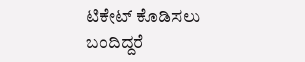ಟಿಕೇಟ್ ಕೊಡಿಸಲು ಬಂದಿದ್ದರೆ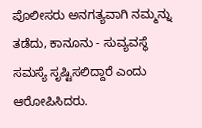ಪೊಲೀಸರು ಅನಗತ್ಯವಾಗಿ ನಮ್ಮನ್ನು ತಡೆದು, ಕಾನೂನು - ಸುವ್ಯವಸ್ಥೆ ಸಮಸ್ಯೆ ಸೃಷ್ಟಿಸಲಿದ್ದಾರೆ ಎಂದು ಆರೋಪಿಸಿದರು.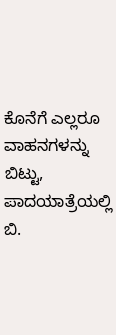ಕೊನೆಗೆ ಎಲ್ಲರೂ ವಾಹನಗಳನ್ನು ಬಿಟ್ಟು, ಪಾದಯಾತ್ರೆಯಲ್ಲಿ ಬಿ.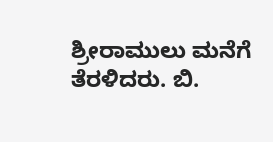ಶ್ರೀರಾಮುಲು ಮನೆಗೆ ತೆರಳಿದರು. ಬಿ.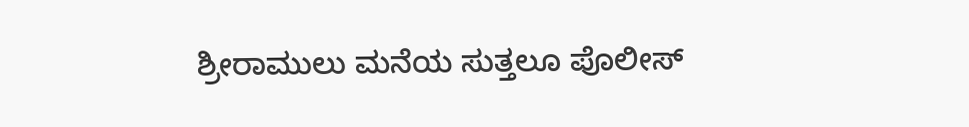ಶ್ರೀರಾಮುಲು ಮನೆಯ ಸುತ್ತಲೂ ಪೊಲೀಸ್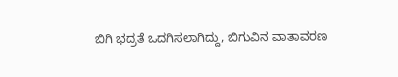ಬಿಗಿ ಭದ್ರತೆ ಒದಗಿಸಲಾಗಿದ್ದು, ಬಿಗುವಿನ ವಾತಾವರಣ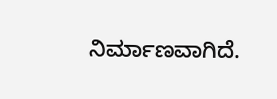ನಿರ್ಮಾಣವಾಗಿದೆ.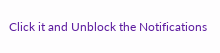Click it and Unblock the Notifications